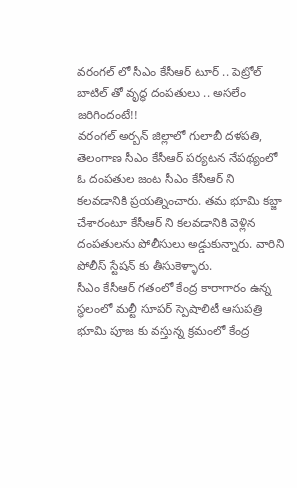వరంగల్ లో సీఎం కేసీఆర్ టూర్ .. పెట్రోల్ బాటిల్ తో వృద్ధ దంపతులు .. అసలేం జరిగిందంటే!!
వరంగల్ అర్బన్ జిల్లాలో గులాబీ దళపతి, తెలంగాణ సీఎం కేసీఆర్ పర్యటన నేపథ్యంలో ఓ దంపతుల జంట సీఎం కేసీఆర్ ని కలవడానికి ప్రయత్నించారు. తమ భూమి కబ్జా చేశారంటూ కేసీఆర్ ని కలవడానికి వెళ్లిన దంపతులను పోలీసులు అడ్డుకున్నారు. వారిని పోలీస్ స్టేషన్ కు తీసుకెళ్ళారు.
సీఎం కేసీఆర్ గతంలో కేంద్ర కారాగారం ఉన్న స్థలంలో మల్టీ సూపర్ స్పెషాలిటీ ఆసుపత్రి భూమి పూజ కు వస్తున్న క్రమంలో కేంద్ర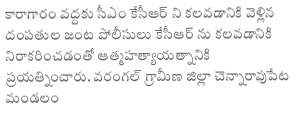కారాగారం వద్దకు సీఎం కేసీఆర్ ని కలవడానికి వెళ్లిన దంపతుల జంట పోలీసులు కేసీఆర్ ను కలవడానికి నిరాకరించడంతో ఆత్మహత్యాయత్నానికి ప్రయత్నించారు. వరంగల్ గ్రామీణ జిల్లా చెన్నారావుపేట మండలం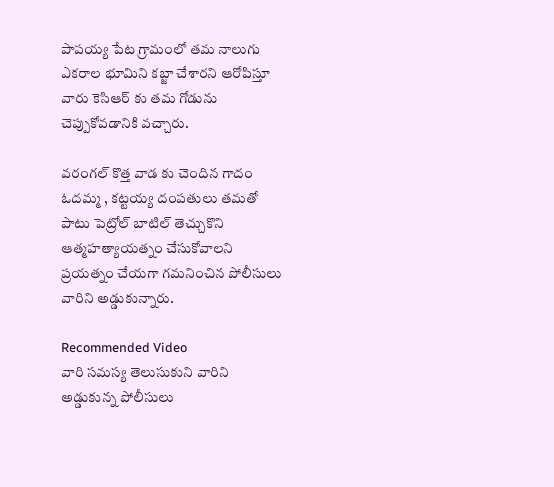పాపయ్య పేట గ్రామంలో తమ నాలుగు ఎకరాల భూమిని కబ్జా చేశారని ఆరోపిస్తూ వారు కెసిఆర్ కు తమ గోడును చెప్పుకోవడానికి వచ్చారు.

వరంగల్ కొత్త వాడ కు చెందిన గాదం ఓదమ్మ , కట్టయ్య దంపతులు తమతో పాటు పెట్రోల్ బాటిల్ తెచ్చుకొని ఆత్మహత్యాయత్నం చేసుకోవాలని ప్రయత్నం చేయగా గమనించిన పోలీసులు వారిని అడ్డుకున్నారు.

Recommended Video
వారి సమస్య తెలుసుకుని వారిని అడ్డుకున్న పోలీసులు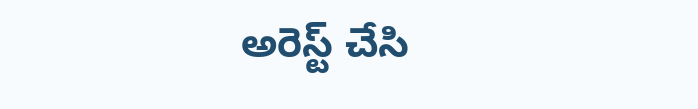అరెస్ట్ చేసి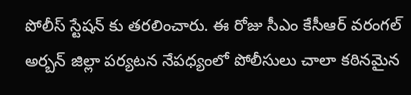పోలీస్ స్టేషన్ కు తరలించారు. ఈ రోజు సీఎం కేసీఆర్ వరంగల్ అర్బన్ జిల్లా పర్యటన నేపధ్యంలో పోలీసులు చాలా కఠినమైన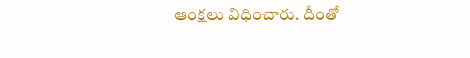ఆంక్షలు విధించారు. దీంతో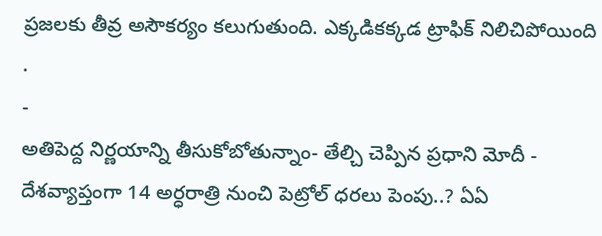ప్రజలకు తీవ్ర అసౌకర్యం కలుగుతుంది. ఎక్కడికక్కడ ట్రాఫిక్ నిలిచిపోయింది .
-
అతిపెద్ద నిర్ణయాన్ని తీసుకోబోతున్నాం- తేల్చి చెప్పిన ప్రధాని మోదీ -
దేశవ్యాప్తంగా 14 అర్ధరాత్రి నుంచి పెట్రోల్ ధరలు పెంపు..? ఏఏ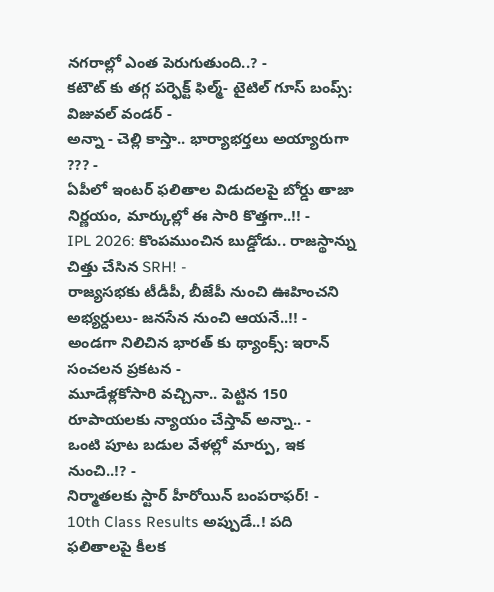నగరాల్లో ఎంత పెరుగుతుంది..? -
కటౌట్ కు తగ్గ పర్ఫెక్ట్ ఫిల్మ్- టైటిల్ గూస్ బంప్స్: విజువల్ వండర్ -
అన్నా - చెల్లి కాస్తా.. భార్యాభర్తలు అయ్యారుగా ??? -
ఏపీలో ఇంటర్ ఫలితాల విడుదలపై బోర్డు తాజా నిర్ణయం, మార్కుల్లో ఈ సారి కొత్తగా..!! -
IPL 2026: కొంపముంచిన బుడ్డోడు.. రాజస్థాన్ను చిత్తు చేసిన SRH! -
రాజ్యసభకు టీడీపీ, బీజేపీ నుంచి ఊహించని అభ్యర్దులు- జనసేన నుంచి ఆయనే..!! -
అండగా నిలిచిన భారత్ కు థ్యాంక్స్: ఇరాన్ సంచలన ప్రకటన -
మూడేళ్లకోసారి వచ్చినా.. పెట్టిన 150 రూపాయలకు న్యాయం చేస్తావ్ అన్నా.. -
ఒంటి పూట బడుల వేళల్లో మార్పు, ఇక నుంచి..!? -
నిర్మాతలకు స్టార్ హీరోయిన్ బంపరాఫర్! -
10th Class Results అప్పుడే..! పది ఫలితాలపై కీలక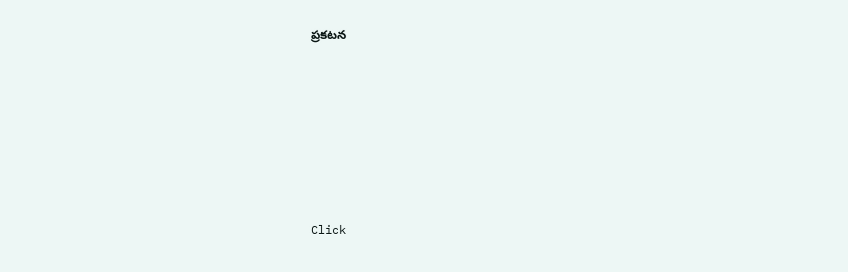ప్రకటన












Click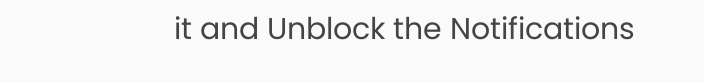it and Unblock the Notifications